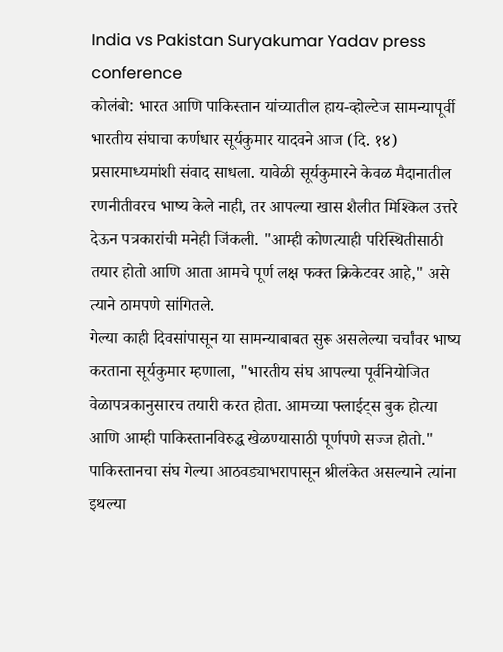India vs Pakistan Suryakumar Yadav press conference
कोलंबो: भारत आणि पाकिस्तान यांच्यातील हाय-व्होल्टेज सामन्यापूर्वी भारतीय संघाचा कर्णधार सूर्यकुमार यादवने आज (दि. १४) प्रसारमाध्यमांशी संवाद साधला. यावेळी सूर्यकुमारने केवळ मैदानातील रणनीतीवरच भाष्य केले नाही, तर आपल्या खास शैलीत मिश्किल उत्तरे देऊन पत्रकारांची मनेही जिंकली. "आम्ही कोणत्याही परिस्थितीसाठी तयार होतो आणि आता आमचे पूर्ण लक्ष फक्त क्रिकेटवर आहे," असे त्याने ठामपणे सांगितले.
गेल्या काही दिवसांपासून या सामन्याबाबत सुरू असलेल्या चर्चांवर भाष्य करताना सूर्यकुमार म्हणाला, "भारतीय संघ आपल्या पूर्वनियोजित वेळापत्रकानुसारच तयारी करत होता. आमच्या फ्लाईट्स बुक होत्या आणि आम्ही पाकिस्तानविरुद्ध खेळण्यासाठी पूर्णपणे सज्ज होतो."
पाकिस्तानचा संघ गेल्या आठवड्याभरापासून श्रीलंकेत असल्याने त्यांना इथल्या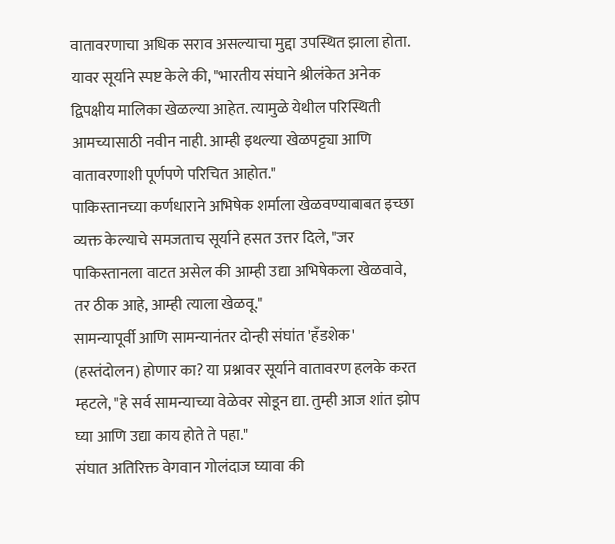वातावरणाचा अधिक सराव असल्याचा मुद्दा उपस्थित झाला होता. यावर सूर्याने स्पष्ट केले की, "भारतीय संघाने श्रीलंकेत अनेक द्विपक्षीय मालिका खेळल्या आहेत. त्यामुळे येथील परिस्थिती आमच्यासाठी नवीन नाही. आम्ही इथल्या खेळपट्ट्या आणि वातावरणाशी पूर्णपणे परिचित आहोत."
पाकिस्तानच्या कर्णधाराने अभिषेक शर्माला खेळवण्याबाबत इच्छा व्यक्त केल्याचे समजताच सूर्याने हसत उत्तर दिले, "जर पाकिस्तानला वाटत असेल की आम्ही उद्या अभिषेकला खेळवावे, तर ठीक आहे, आम्ही त्याला खेळवू."
सामन्यापूर्वी आणि सामन्यानंतर दोन्ही संघांत 'हँडशेक' (हस्तंदोलन) होणार का? या प्रश्नावर सूर्याने वातावरण हलके करत म्हटले, "हे सर्व सामन्याच्या वेळेवर सोडून द्या. तुम्ही आज शांत झोप घ्या आणि उद्या काय होते ते पहा."
संघात अतिरिक्त वेगवान गोलंदाज घ्यावा की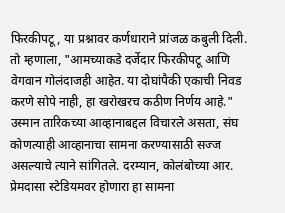फिरकीपटू, या प्रश्नावर कर्णधाराने प्रांजळ कबुली दिली. तो म्हणाला, "आमच्याकडे दर्जेदार फिरकीपटू आणि वेगवान गोलंदाजही आहेत. या दोघांपैकी एकाची निवड करणे सोपे नाही, हा खरोखरच कठीण निर्णय आहे." उस्मान तारिकच्या आव्हानाबद्दल विचारले असता, संघ कोणत्याही आव्हानाचा सामना करण्यासाठी सज्ज असल्याचे त्याने सांगितले. दरम्यान, कोलंबोच्या आर. प्रेमदासा स्टेडियमवर होणारा हा सामना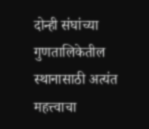दोन्ही संघांच्या गुणतालिकेतील स्थानासाठी अत्यंत महत्त्वाचा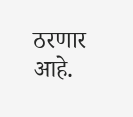ठरणार आहे.